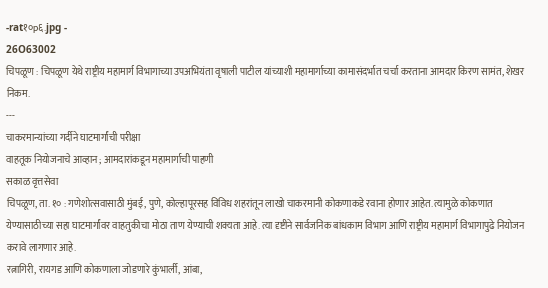-rat१०p६.jpg -
26O63002
चिपळूण : चिपळूण येथे राष्ट्रीय महामार्ग विभागाच्या उपअभियंता वृषाली पाटील यांच्याशी महामार्गाच्या कामासंदर्भात चर्चा करताना आमदार किरण सामंत, शेखर निकम.
---
चाकरमान्यांच्या गर्दीने घाटमार्गांची परीक्षा
वाहतूक नियोजनाचे आव्हान ; आमदारांकडून महामार्गाची पाहणी
सकाळ वृत्तसेवा
चिपळूण, ता. १० : गणेशोत्सवासाठी मुंबई, पुणे, कोल्हापूरसह विविध शहरांतून लाखो चाकरमानी कोकणाकडे रवाना होणार आहेत. त्यामुळे कोकणात येण्यासाठीच्या सहा घाटमार्गांवर वाहतुकीचा मोठा ताण येण्याची शक्यता आहे. त्या दृष्टीने सार्वजनिक बांधकाम विभाग आणि राष्ट्रीय महामार्ग विभागापुढे नियोजन करावे लागणार आहे.
रत्नागिरी, रायगड आणि कोकणाला जोडणारे कुंभार्ली, आंबा,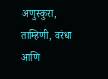अणुस्कुरा, ताम्हिणी, वरंधा आणि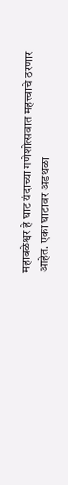महाबळेश्वर हे घाट यंदाच्या गणेशोत्सवात महत्त्वाचे ठरणार आहेत. एका घाटावर अडथळा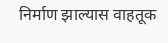निर्माण झाल्यास वाहतूक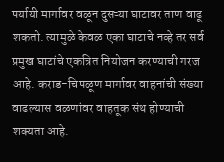पर्यायी मार्गावर वळून दुसऱ्या घाटावर ताण वाढू शकतो. त्यामुळे केवळ एका घाटाचे नव्हे तर सर्व प्रमुख घाटांचे एकत्रित नियोजन करण्याची गरज आहे. कराड-चिपळूण मार्गावर वाहनांची संख्या वाढल्यास वळणांवर वाहतूक संथ होण्याची शक्यता आहे.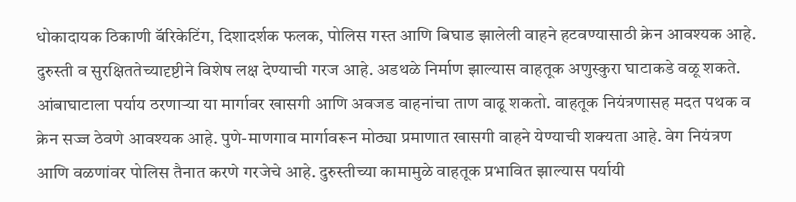धोकादायक ठिकाणी बॅरिकेटिंग, दिशादर्शक फलक, पोलिस गस्त आणि बिघाड झालेली वाहने हटवण्यासाठी क्रेन आवश्यक आहे.
दुरुस्ती व सुरक्षिततेच्यादृष्टीने विशेष लक्ष देण्याची गरज आहे. अडथळे निर्माण झाल्यास वाहतूक अणुस्कुरा घाटाकडे वळू शकते. आंबाघाटाला पर्याय ठरणाऱ्या या मार्गावर खासगी आणि अवजड वाहनांचा ताण वाढू शकतो. वाहतूक नियंत्रणासह मदत पथक व क्रेन सज्ज ठेवणे आवश्यक आहे. पुणे-माणगाव मार्गावरून मोठ्या प्रमाणात खासगी वाहने येण्याची शक्यता आहे. वेग नियंत्रण आणि वळणांवर पोलिस तैनात करणे गरजेचे आहे. दुरुस्तीच्या कामामुळे वाहतूक प्रभावित झाल्यास पर्यायी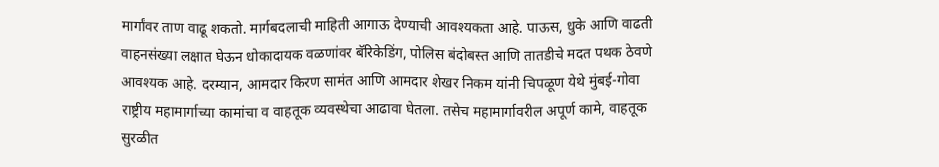मार्गांवर ताण वाढू शकतो. मार्गबदलाची माहिती आगाऊ देण्याची आवश्यकता आहे. पाऊस, धुके आणि वाढती वाहनसंख्या लक्षात घेऊन धोकादायक वळणांवर बॅरिकेडिंग, पोलिस बंदोबस्त आणि तातडीचे मदत पथक ठेवणे आवश्यक आहे. दरम्यान, आमदार किरण सामंत आणि आमदार शेखर निकम यांनी चिपळूण येथे मुंबई-गोवा राष्ट्रीय महामार्गाच्या कामांचा व वाहतूक व्यवस्थेचा आढावा घेतला. तसेच महामार्गावरील अपूर्ण कामे, वाहतूक सुरळीत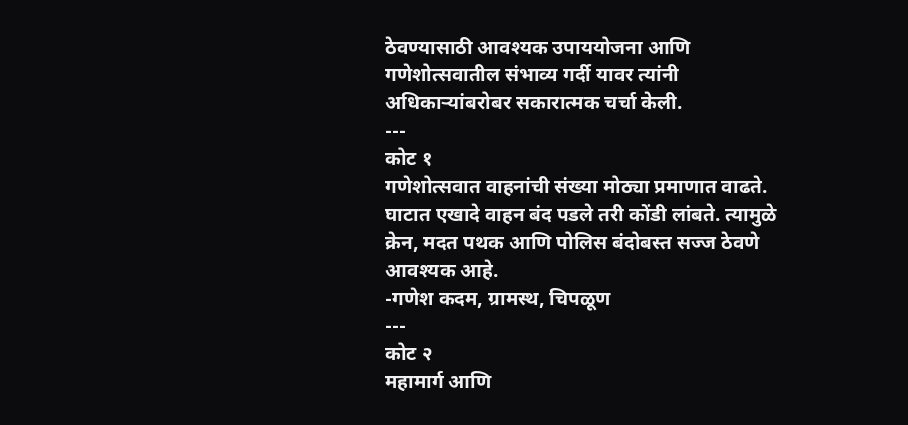ठेवण्यासाठी आवश्यक उपाययोजना आणि गणेशोत्सवातील संभाव्य गर्दी यावर त्यांनी अधिकाऱ्यांबरोबर सकारात्मक चर्चा केली.
---
कोट १
गणेशोत्सवात वाहनांची संख्या मोठ्या प्रमाणात वाढते. घाटात एखादे वाहन बंद पडले तरी कोंडी लांबते. त्यामुळे क्रेन, मदत पथक आणि पोलिस बंदोबस्त सज्ज ठेवणे आवश्यक आहे.
-गणेश कदम, ग्रामस्थ, चिपळूण
---
कोट २
महामार्ग आणि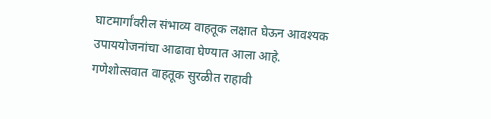घाटमार्गांवरील संभाव्य वाहतूक लक्षात घेऊन आवश्यक उपाययोजनांचा आढावा घेण्यात आला आहे. गणेशोत्सवात वाहतूक सुरळीत राहावी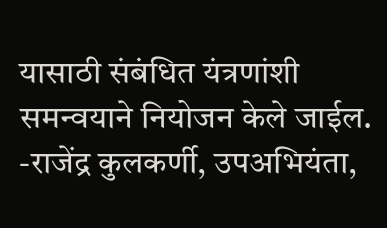यासाठी संबंधित यंत्रणांशी समन्वयाने नियोजन केले जाईल.
-राजेंद्र कुलकर्णी, उपअभियंता,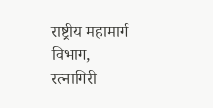राष्ट्रीय महामार्ग विभाग, रत्नागिरी